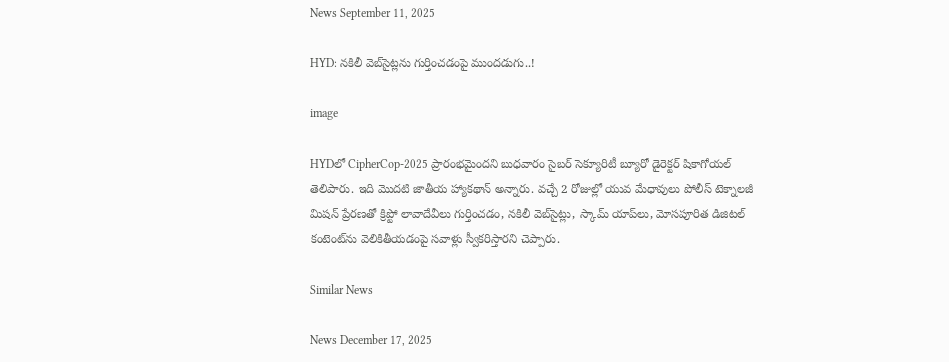News September 11, 2025

HYD: నకిలీ వెబ్‌సైట్లను గుర్తించడంపై ముందడుగు..!

image

HYDలో CipherCop-2025 ప్రారంభమైందని బుధవారం సైబర్ సెక్యూరిటీ బ్యూరో డైరెక్టర్ షికాగోయల్ తెలిపారు. ఇది మొదటి జాతీయ హ్యాకథాన్ అన్నారు. వచ్చే 2 రోజుల్లో యువ మేధావులు పోలీస్ టెక్నాలజీ మిషన్ ప్రేరణతో క్రిప్టో లావాదేవీలు గుర్తించడం, నకిలీ వెబ్‌సైట్లు, స్కామ్ యాప్‌లు, మోసపూరిత డిజిటల్ కంటెంట్‌ను వెలికితీయడంపై సవాళ్లు స్వీకరిస్తారని చెప్పారు.

Similar News

News December 17, 2025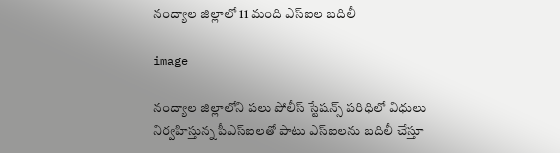నంద్యాల జిల్లాలో 11 మంది ఎస్ఐల బదిలీ

image

నంద్యాల జిల్లాలోని పలు పోలీస్ స్టేషన్స్ పరిధిలో విధులు నిర్వహిస్తున్న పీఎస్ఐలతో పాటు ఎస్ఐలను బదిలీ చేస్తూ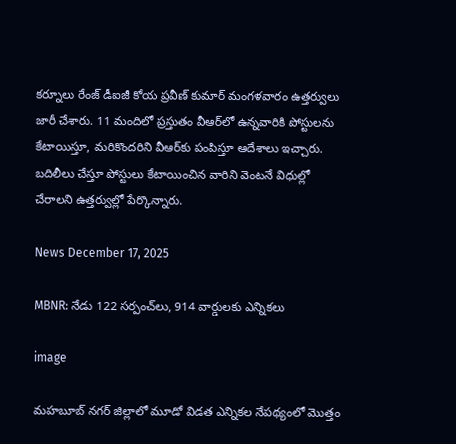కర్నూలు రేంజ్ డీఐజీ కోయ ప్రవీణ్ కుమార్ మంగళవారం ఉత్తర్వులు జారీ చేశారు. 11 మందిలో ప్రస్తుతం వీఆర్‌లో ఉన్నవారికి పోస్టులను కేటాయిస్తూ, మరికొందరిని వీఆర్‌కు పంపిస్తూ ఆదేశాలు ఇచ్చారు. బదిలీలు చేస్తూ పోస్టులు కేటాయించిన వారిని వెంటనే విధుల్లో చేరాలని ఉత్తర్వుల్లో పేర్కొన్నారు.

News December 17, 2025

MBNR: నేడు 122 సర్పంచ్‌లు, 914 వార్డులకు ఎన్నికలు

image

మహబూబ్ నగర్ జిల్లాలో మూడో విడత ఎన్నికల నేపథ్యంలో మొత్తం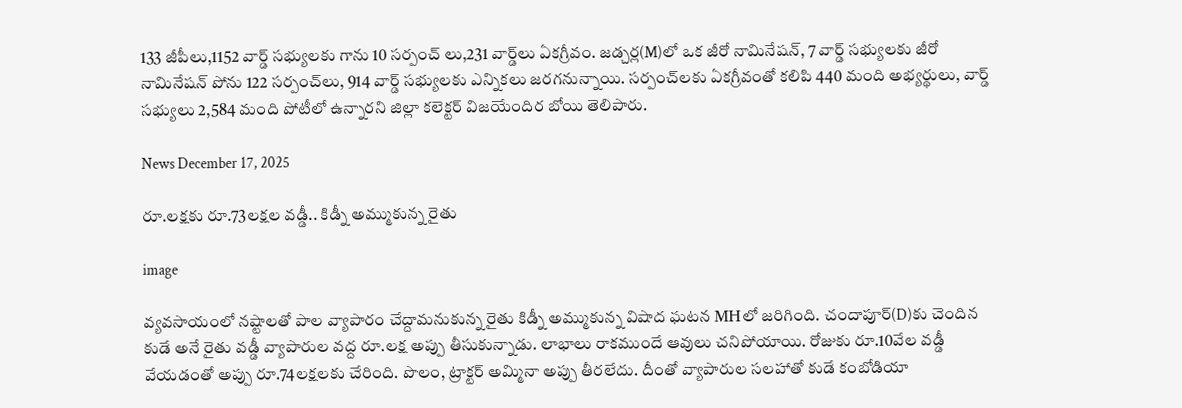133 జీపీలు,1152 వార్డ్ సభ్యులకు గాను 10 సర్పంచ్ లు,231 వార్డ్‌లు ఏకగ్రీవం. జడ్చర్ల(M)లో ఒక జీరో నామినేషన్, 7 వార్డ్ సభ్యులకు జీరో నామినేషన్ పోను 122 సర్పంచ్‌లు, 914 వార్డ్ సభ్యులకు ఎన్నికలు జరగనున్నాయి. సర్పంచ్‌లకు ఏకగ్రీవంతో కలిపి 440 మంది అభ్యర్థులు, వార్డ్ సభ్యులు 2,584 మంది పోటీలో ఉన్నారని జిల్లా కలెక్టర్ విజయేందిర బోయి తెలిపారు.

News December 17, 2025

రూ.లక్షకు రూ.73లక్షల వడ్డీ.. కిడ్నీ అమ్ముకున్న రైతు

image

వ్యవసాయంలో నష్టాలతో పాల వ్యాపారం చేద్దామనుకున్న రైతు కిడ్నీ అమ్ముకున్న విషాద ఘటన MHలో జరిగింది. చందాపూర్(D)కు చెందిన కుడే అనే రైతు వడ్డీ వ్యాపారుల వద్ద రూ.లక్ష అప్పు తీసుకున్నాడు. లాభాలు రాకముందే ఆవులు చనిపోయాయి. రోజుకు రూ.10వేల వడ్డీ వేయడంతో అప్పు రూ.74లక్షలకు చేరింది. పొలం, ట్రాక్టర్ అమ్మినా అప్పు తీరలేదు. దీంతో వ్యాపారుల సలహాతో కుడే కంబోడియా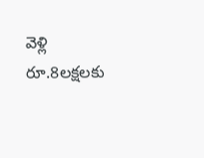వెళ్లి రూ.8లక్షలకు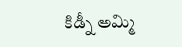కిడ్నీ అమ్మి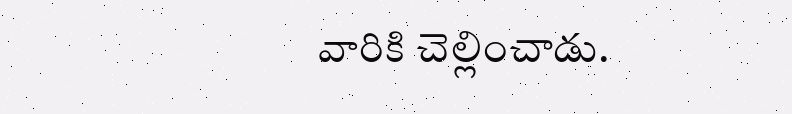వారికి చెల్లించాడు.